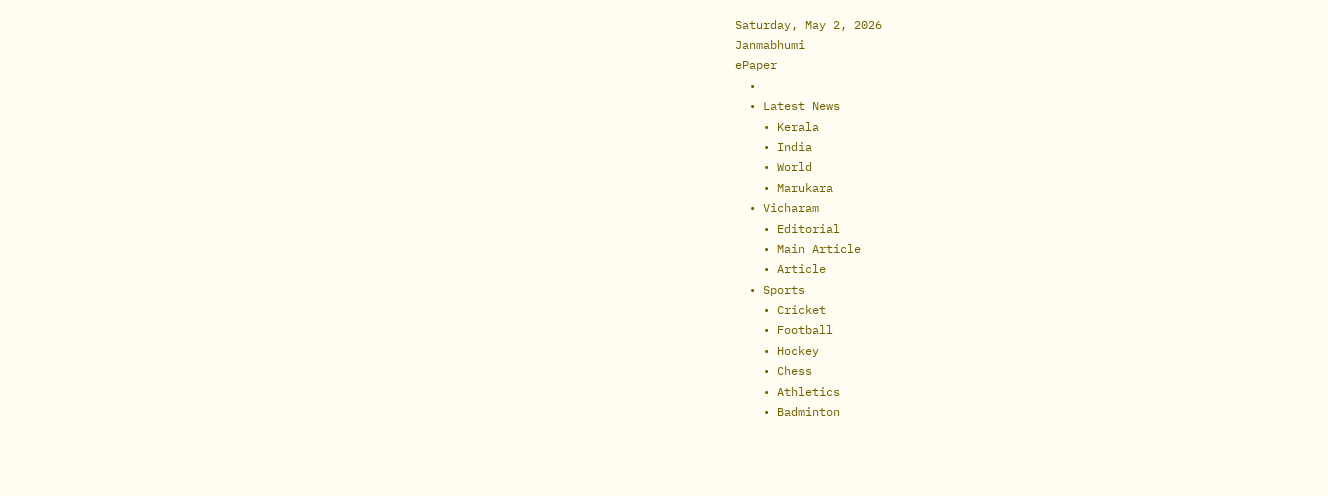Saturday, May 2, 2026
Janmabhumi
ePaper
  •
  • Latest News
    • Kerala
    • India
    • World
    • Marukara
  • Vicharam
    • Editorial
    • Main Article
    • Article
  • Sports
    • Cricket
    • Football
    • Hockey
    • Chess
    • Athletics
    • Badminton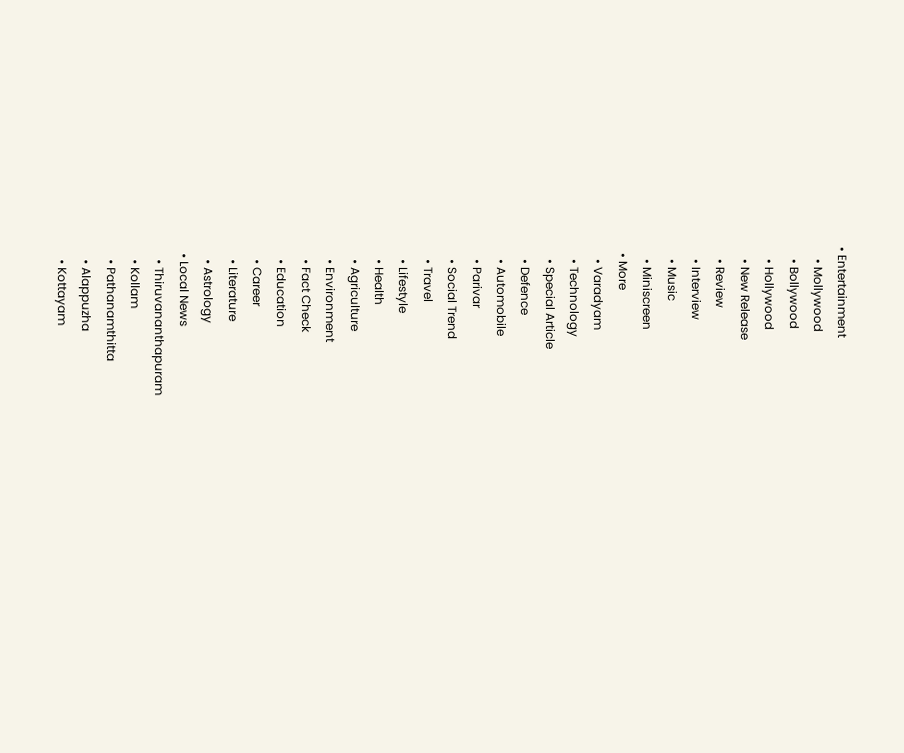• Entertainment
    • Mollywood
    • Bollywood
    • Hollywood
    • New Release
    • Review
    • Interview
    • Music
    • Miniscreen
  • More
    • Varadyam
    • Technology
    • Special Article
    • Defence
    • Automobile
    • Parivar
    • Social Trend
    • Travel
    • Lifestyle
    • Health
    • Agriculture
    • Environment
    • Fact Check
    • Education
    • Career
    • Literature
    • Astrology
  • Local News
    • Thiruvananthapuram
    • Kollam
    • Pathanamthitta
    • Alappuzha
    • Kottayam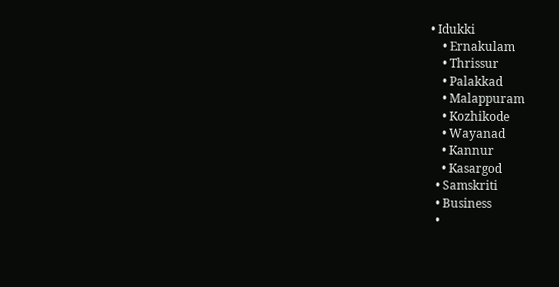• Idukki
    • Ernakulam
    • Thrissur
    • Palakkad
    • Malappuram
    • Kozhikode
    • Wayanad
    • Kannur
    • Kasargod
  • Samskriti
  • Business
  •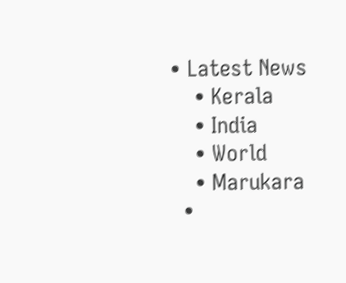• Latest News
    • Kerala
    • India
    • World
    • Marukara
  •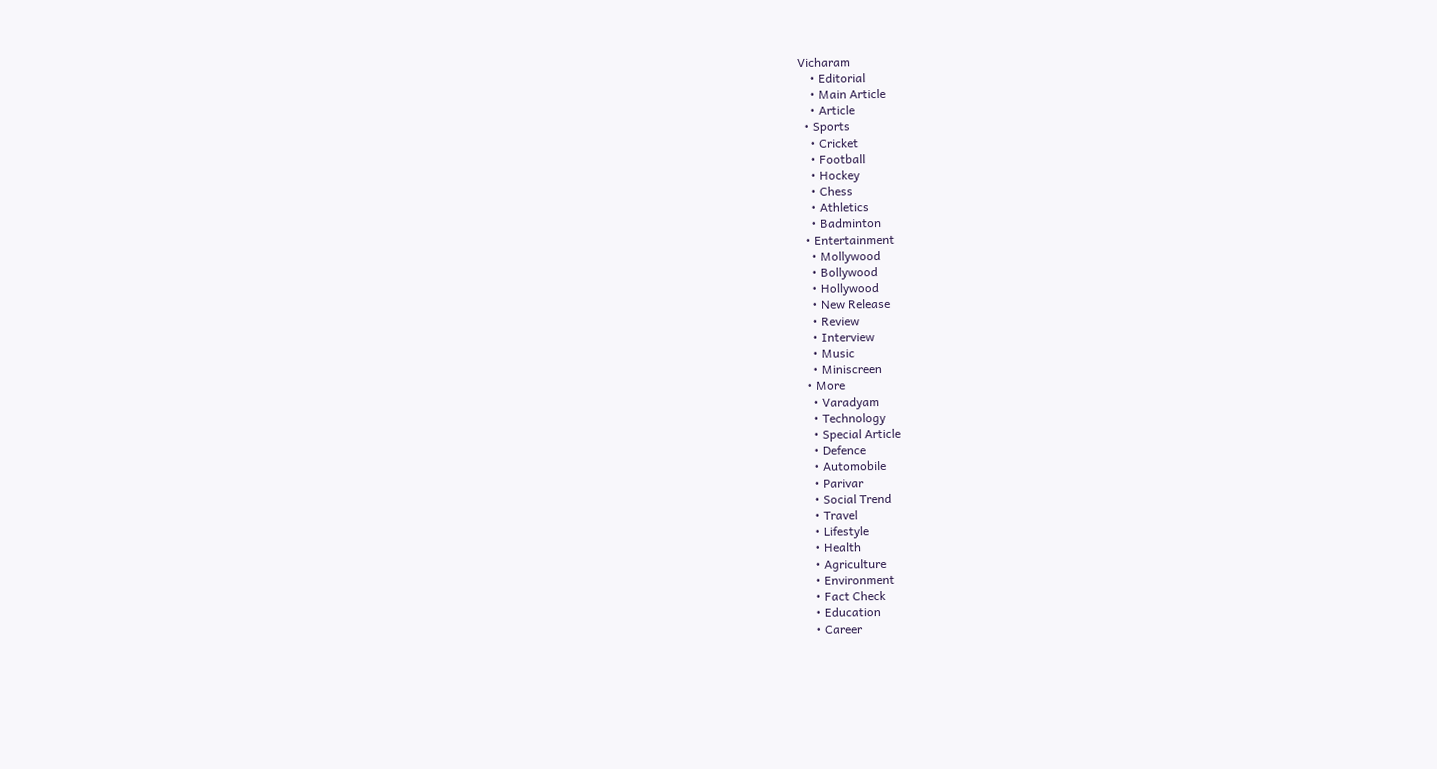Vicharam
    • Editorial
    • Main Article
    • Article
  • Sports
    • Cricket
    • Football
    • Hockey
    • Chess
    • Athletics
    • Badminton
  • Entertainment
    • Mollywood
    • Bollywood
    • Hollywood
    • New Release
    • Review
    • Interview
    • Music
    • Miniscreen
  • More
    • Varadyam
    • Technology
    • Special Article
    • Defence
    • Automobile
    • Parivar
    • Social Trend
    • Travel
    • Lifestyle
    • Health
    • Agriculture
    • Environment
    • Fact Check
    • Education
    • Career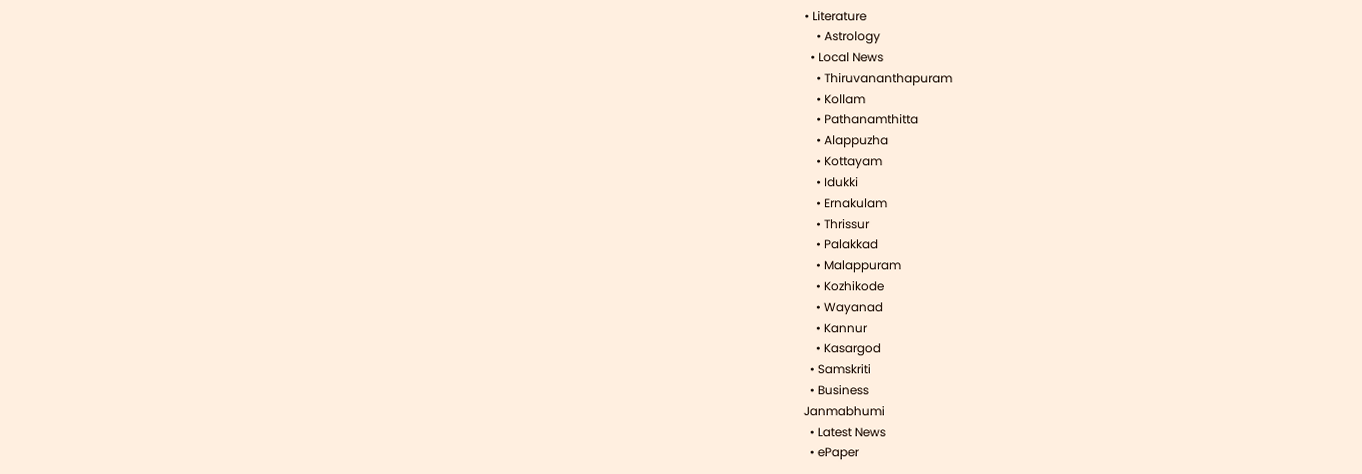• Literature
    • Astrology
  • Local News
    • Thiruvananthapuram
    • Kollam
    • Pathanamthitta
    • Alappuzha
    • Kottayam
    • Idukki
    • Ernakulam
    • Thrissur
    • Palakkad
    • Malappuram
    • Kozhikode
    • Wayanad
    • Kannur
    • Kasargod
  • Samskriti
  • Business
Janmabhumi
  • Latest News
  • ePaper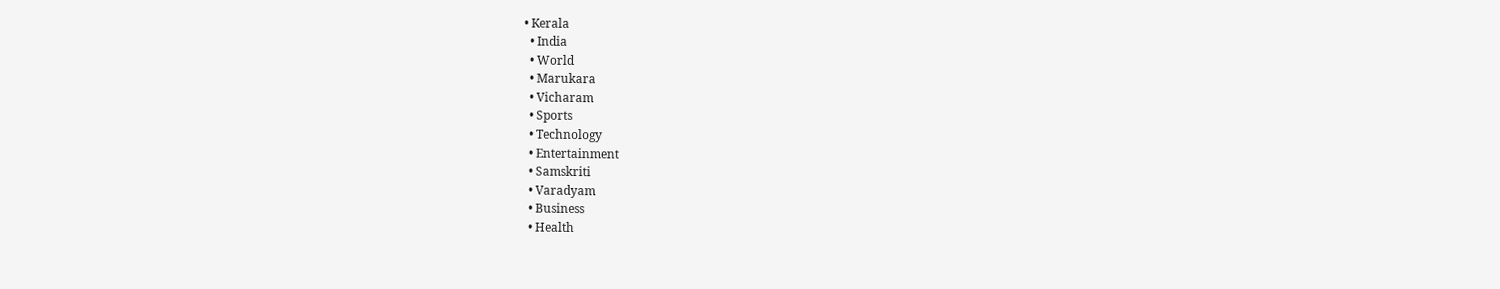• Kerala
  • India
  • World
  • Marukara
  • Vicharam
  • Sports
  • Technology
  • Entertainment
  • Samskriti
  • Varadyam
  • Business
  • Health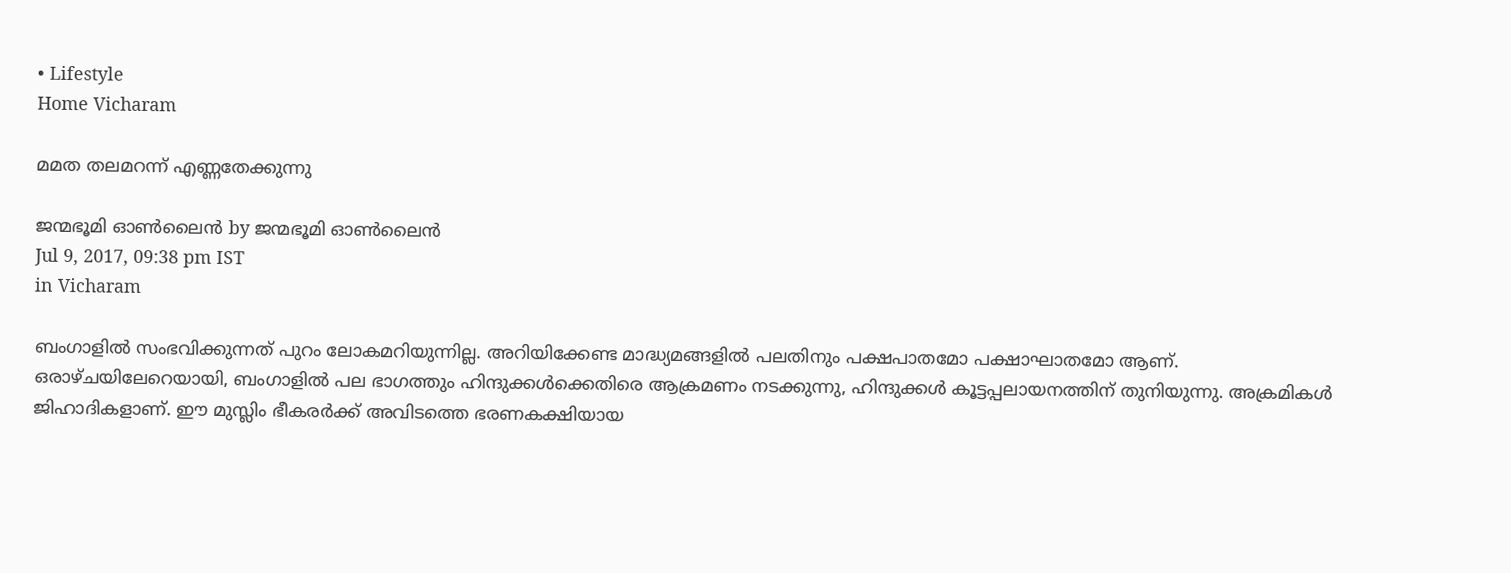• Lifestyle
Home Vicharam

മമത തലമറന്ന് എണ്ണതേക്കുന്നു

ജന്മഭൂമി ഓണ്‍ലൈന്‍ by ജന്മഭൂമി ഓണ്‍ലൈന്‍
Jul 9, 2017, 09:38 pm IST
in Vicharam

ബംഗാളില്‍ സംഭവിക്കുന്നത് പുറം ലോകമറിയുന്നില്ല. അറിയിക്കേണ്ട മാദ്ധ്യമങ്ങളില്‍ പലതിനും പക്ഷപാതമോ പക്ഷാഘാതമോ ആണ്. ഒരാഴ്ചയിലേറെയായി, ബംഗാളില്‍ പല ഭാഗത്തും ഹിന്ദുക്കള്‍ക്കെതിരെ ആക്രമണം നടക്കുന്നു, ഹിന്ദുക്കള്‍ കൂട്ടപ്പലായനത്തിന് തുനിയുന്നു. അക്രമികള്‍ ജിഹാദികളാണ്. ഈ മുസ്ലിം ഭീകരര്‍ക്ക് അവിടത്തെ ഭരണകക്ഷിയായ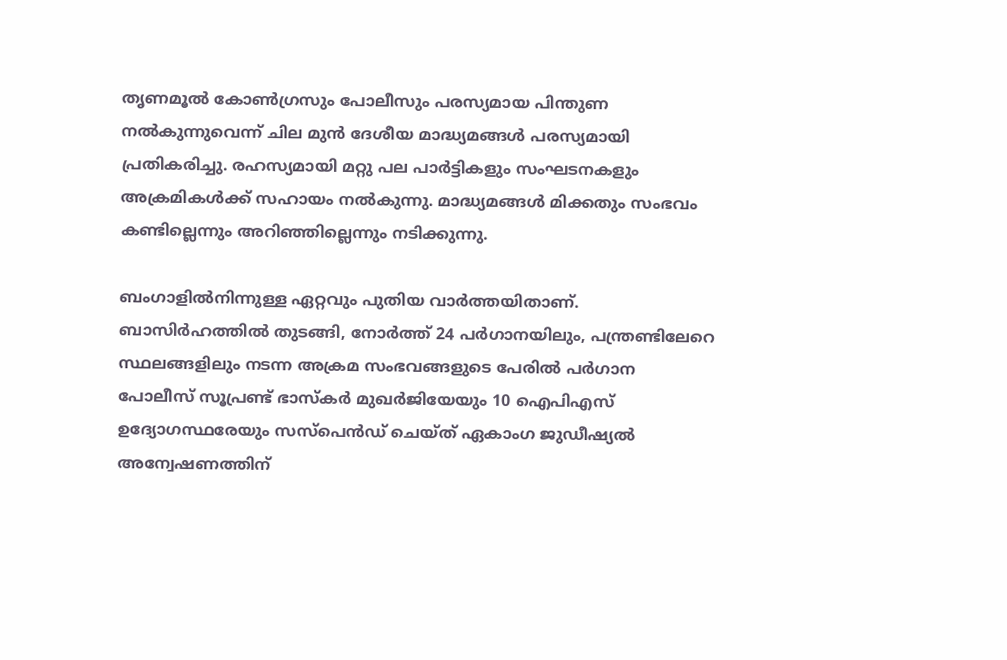തൃണമൂല്‍ കോണ്‍ഗ്രസും പോലീസും പരസ്യമായ പിന്തുണ നല്‍കുന്നുവെന്ന് ചില മുന്‍ ദേശീയ മാദ്ധ്യമങ്ങള്‍ പരസ്യമായി പ്രതികരിച്ചു. രഹസ്യമായി മറ്റു പല പാര്‍ട്ടികളും സംഘടനകളും അക്രമികള്‍ക്ക് സഹായം നല്‍കുന്നു. മാദ്ധ്യമങ്ങള്‍ മിക്കതും സംഭവം കണ്ടില്ലെന്നും അറിഞ്ഞില്ലെന്നും നടിക്കുന്നു.

ബംഗാളില്‍നിന്നുള്ള ഏറ്റവും പുതിയ വാര്‍ത്തയിതാണ്. ബാസിര്‍ഹത്തില്‍ തുടങ്ങി, നോര്‍ത്ത് 24 പര്‍ഗാനയിലും, പന്ത്രണ്ടിലേറെ സ്ഥലങ്ങളിലും നടന്ന അക്രമ സംഭവങ്ങളുടെ പേരില്‍ പര്‍ഗാന പോലീസ് സൂപ്രണ്ട് ഭാസ്‌കര്‍ മുഖര്‍ജിയേയും 10 ഐപിഎസ് ഉദ്യോഗസ്ഥരേയും സസ്‌പെന്‍ഡ് ചെയ്ത് ഏകാംഗ ജുഡീഷ്യല്‍ അന്വേഷണത്തിന്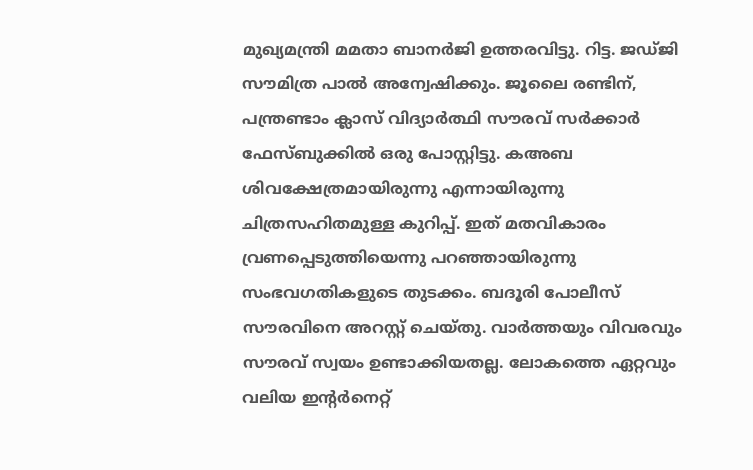മുഖ്യമന്ത്രി മമതാ ബാനര്‍ജി ഉത്തരവിട്ടു. റിട്ട. ജഡ്ജി സൗമിത്ര പാല്‍ അന്വേഷിക്കും. ജൂലൈ രണ്ടിന്, പന്ത്രണ്ടാം ക്ലാസ് വിദ്യാര്‍ത്ഥി സൗരവ് സര്‍ക്കാര്‍ ഫേസ്ബുക്കില്‍ ഒരു പോസ്റ്റിട്ടു. കഅബ ശിവക്ഷേത്രമായിരുന്നു എന്നായിരുന്നു ചിത്രസഹിതമുള്ള കുറിപ്പ്. ഇത് മതവികാരം വ്രണപ്പെടുത്തിയെന്നു പറഞ്ഞായിരുന്നു സംഭവഗതികളുടെ തുടക്കം. ബദൂരി പോലീസ് സൗരവിനെ അറസ്റ്റ് ചെയ്തു. വാര്‍ത്തയും വിവരവും സൗരവ് സ്വയം ഉണ്ടാക്കിയതല്ല. ലോകത്തെ ഏറ്റവും വലിയ ഇന്റര്‍നെറ്റ്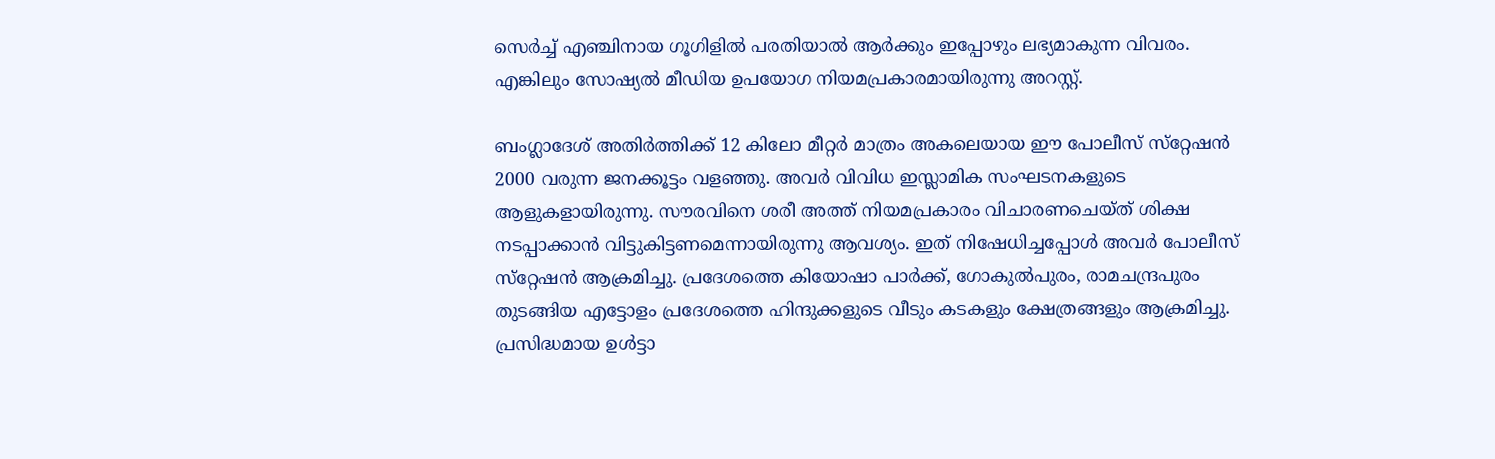സെര്‍ച്ച് എഞ്ചിനായ ഗൂഗിളില്‍ പരതിയാല്‍ ആര്‍ക്കും ഇപ്പോഴും ലഭ്യമാകുന്ന വിവരം. എങ്കിലും സോഷ്യല്‍ മീഡിയ ഉപയോഗ നിയമപ്രകാരമായിരുന്നു അറസ്റ്റ്.

ബംഗ്ലാദേശ് അതിര്‍ത്തിക്ക് 12 കിലോ മീറ്റര്‍ മാത്രം അകലെയായ ഈ പോലീസ് സ്‌റ്റേഷന്‍ 2000 വരുന്ന ജനക്കൂട്ടം വളഞ്ഞു. അവര്‍ വിവിധ ഇസ്ലാമിക സംഘടനകളുടെ ആളുകളായിരുന്നു. സൗരവിനെ ശരീ അത്ത് നിയമപ്രകാരം വിചാരണചെയ്ത് ശിക്ഷ നടപ്പാക്കാന്‍ വിട്ടുകിട്ടണമെന്നായിരുന്നു ആവശ്യം. ഇത് നിഷേധിച്ചപ്പോള്‍ അവര്‍ പോലീസ് സ്‌റ്റേഷന്‍ ആക്രമിച്ചു. പ്രദേശത്തെ കിയോഷാ പാര്‍ക്ക്, ഗോകുല്‍പുരം, രാമചന്ദ്രപുരം തുടങ്ങിയ എട്ടോളം പ്രദേശത്തെ ഹിന്ദുക്കളുടെ വീടും കടകളും ക്ഷേത്രങ്ങളും ആക്രമിച്ചു. പ്രസിദ്ധമായ ഉള്‍ട്ടാ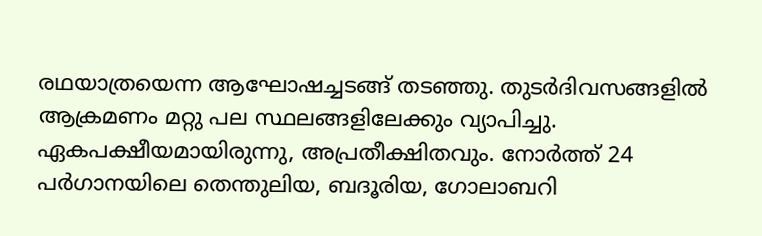രഥയാത്രയെന്ന ആഘോഷച്ചടങ്ങ് തടഞ്ഞു. തുടര്‍ദിവസങ്ങളില്‍ ആക്രമണം മറ്റു പല സ്ഥലങ്ങളിലേക്കും വ്യാപിച്ചു. ഏകപക്ഷീയമായിരുന്നു, അപ്രതീക്ഷിതവും. നോര്‍ത്ത് 24 പര്‍ഗാനയിലെ തെന്തുലിയ, ബദൂരിയ, ഗോലാബറി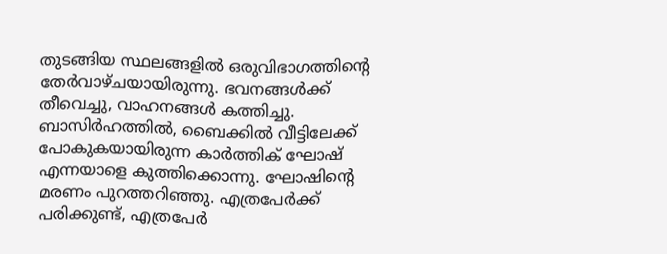തുടങ്ങിയ സ്ഥലങ്ങളില്‍ ഒരുവിഭാഗത്തിന്റെ തേര്‍വാഴ്ചയായിരുന്നു. ഭവനങ്ങള്‍ക്ക് തീവെച്ചു, വാഹനങ്ങള്‍ കത്തിച്ചു. ബാസിര്‍ഹത്തില്‍, ബൈക്കില്‍ വീട്ടിലേക്ക് പോകുകയായിരുന്ന കാര്‍ത്തിക് ഘോഷ് എന്നയാളെ കുത്തിക്കൊന്നു. ഘോഷിന്റെ മരണം പുറത്തറിഞ്ഞു. എത്രപേര്‍ക്ക് പരിക്കുണ്ട്, എത്രപേര്‍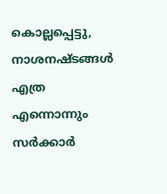കൊല്ലപ്പെട്ടു, നാശനഷ്ടങ്ങള്‍ എത്ര എന്നൊന്നും സര്‍ക്കാര്‍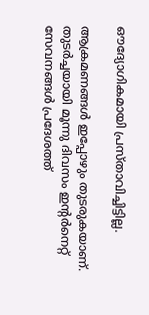ഔദ്യോഗികമായി പ്രസ്താവിച്ചിട്ടില്ല.

ആക്രമണങ്ങള്‍ ഇപ്പോഴും തുടരുകയാണ്. തുടര്‍ച്ചയായി മൂന്നു ദിവസം ഇന്റര്‍നെറ്റ് സേവനങ്ങള്‍ പ്രദേശത്ത്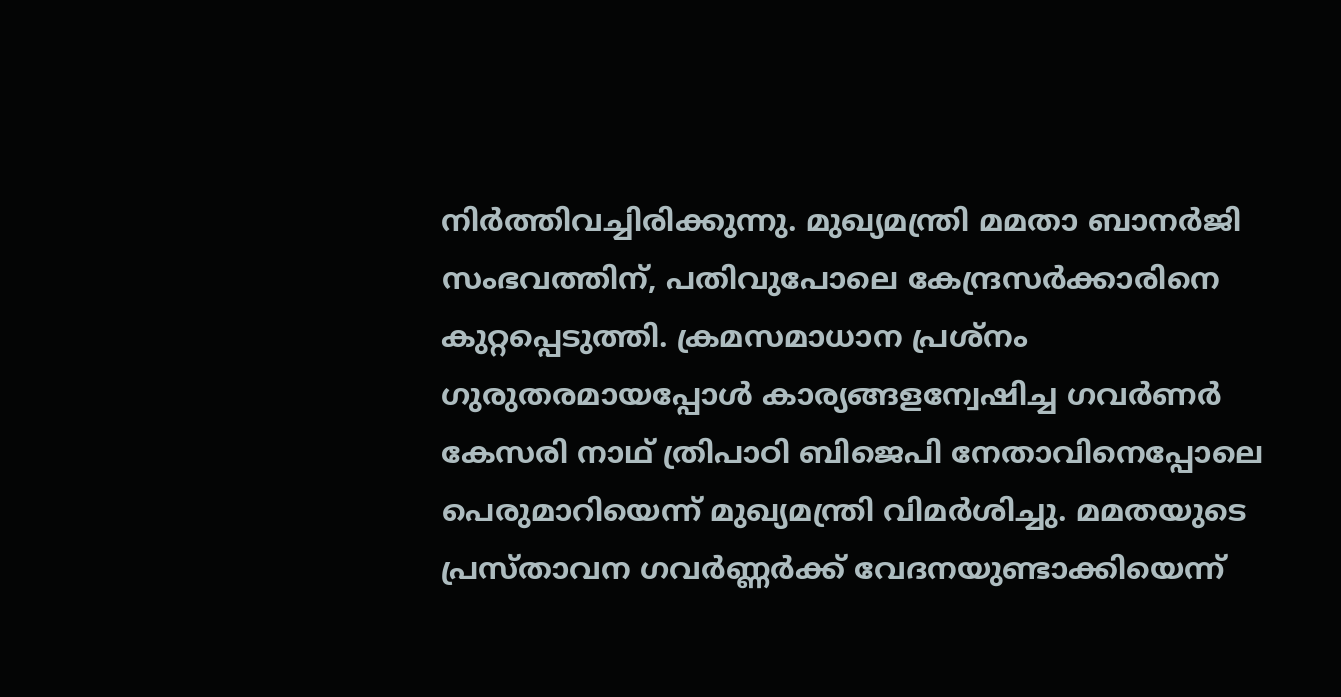നിര്‍ത്തിവച്ചിരിക്കുന്നു. മുഖ്യമന്ത്രി മമതാ ബാനര്‍ജി സംഭവത്തിന്, പതിവുപോലെ കേന്ദ്രസര്‍ക്കാരിനെ കുറ്റപ്പെടുത്തി. ക്രമസമാധാന പ്രശ്‌നം ഗുരുതരമായപ്പോള്‍ കാര്യങ്ങളന്വേഷിച്ച ഗവര്‍ണര്‍ കേസരി നാഥ് ത്രിപാഠി ബിജെപി നേതാവിനെപ്പോലെ പെരുമാറിയെന്ന് മുഖ്യമന്ത്രി വിമര്‍ശിച്ചു. മമതയുടെ പ്രസ്താവന ഗവര്‍ണ്ണര്‍ക്ക് വേദനയുണ്ടാക്കിയെന്ന്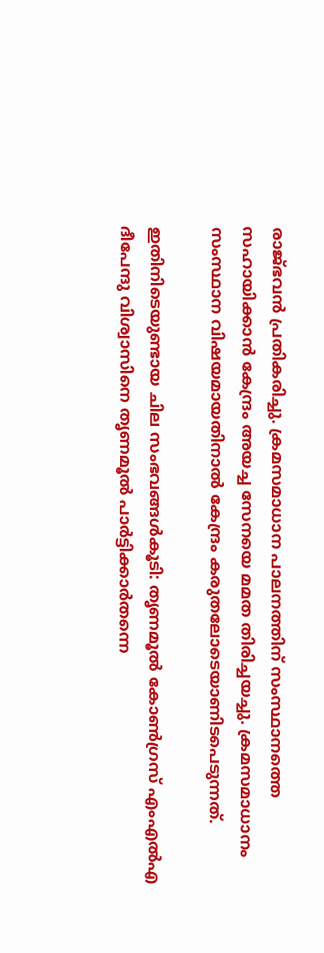രാജ്ഭവന്‍ പ്രതികരിച്ചു. ക്രമസമാധാന പാലനത്തിന് സംസ്ഥാനത്തെ സഹായിക്കാന്‍ കേന്ദ്രം അയച്ച സേനയെ മമത തിരിച്ചയച്ചു. ക്രമസമാധാനം സംസ്ഥാന വിഷയമായതിനാല്‍ കേന്ദ്രം കരുതലോടെയാണിടപെടുന്നത്.

ഇതിനിടെയുണ്ടായ ചില സംഭവങ്ങള്‍കൂടി: തൃണമൂല്‍ കോണ്‍ഗ്രസ് എംഎല്‍എ ദീപേന്ദു വിശ്വാസിനെ തൃണമൂല്‍ പാര്‍ട്ടിക്കാര്‍തന്നെ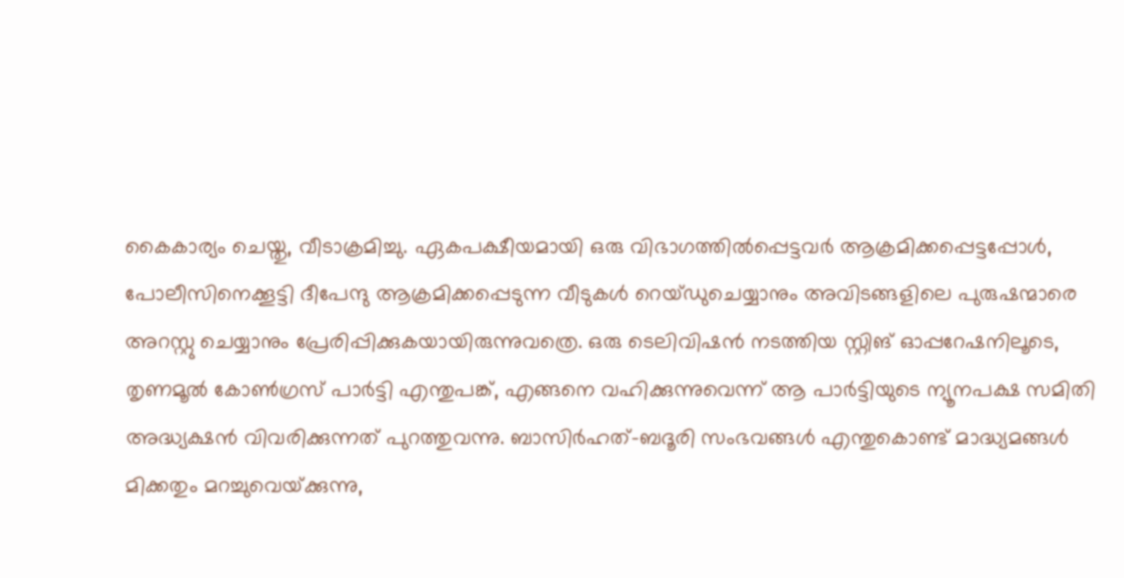കൈകാര്യം ചെയ്തു, വീടാക്രമിച്ചു. ഏകപക്ഷീയമായി ഒരു വിഭാഗത്തില്‍പ്പെട്ടവര്‍ ആക്രമിക്കപ്പെട്ടപ്പോള്‍, പോലീസിനെക്കൂട്ടി ദീപേന്ദു ആക്രമിക്കപ്പെടുന്ന വീടുകള്‍ റെയ്ഡുചെയ്യാനും അവിടങ്ങളിലെ പുരുഷന്മാരെ അറസ്റ്റു ചെയ്യാനും പ്രേരിപ്പിക്കുകയായിരുന്നുവത്രെ. ഒരു ടെലിവിഷന്‍ നടത്തിയ സ്റ്റിങ് ഓപ്പറേഷനിലൂടെ, തൃണമൂല്‍ കോണ്‍ഗ്രസ് പാര്‍ട്ടി എന്തുപങ്ക്, എങ്ങനെ വഹിക്കുന്നുവെന്ന് ആ പാര്‍ട്ടിയുടെ ന്യൂനപക്ഷ സമിതി അദ്ധ്യക്ഷന്‍ വിവരിക്കുന്നത് പുറത്തുവന്നു. ബാസിര്‍ഹത്-ബദൂരി സംഭവങ്ങള്‍ എന്തുകൊണ്ട് മാദ്ധ്യമങ്ങള്‍ മിക്കതും മറച്ചുവെയ്‌ക്കുന്നു,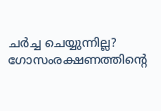ചര്‍ച്ച ചെയ്യുന്നില്ല? ഗോസംരക്ഷണത്തിന്റെ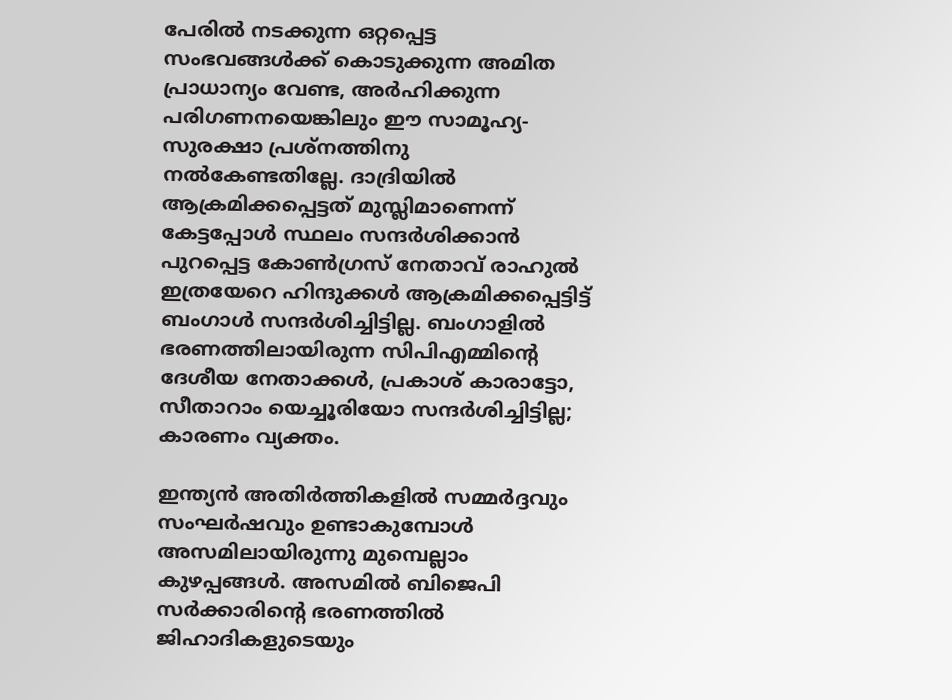പേരില്‍ നടക്കുന്ന ഒറ്റപ്പെട്ട സംഭവങ്ങള്‍ക്ക് കൊടുക്കുന്ന അമിത പ്രാധാന്യം വേണ്ട, അര്‍ഹിക്കുന്ന പരിഗണനയെങ്കിലും ഈ സാമൂഹ്യ-സുരക്ഷാ പ്രശ്‌നത്തിനു നല്‍കേണ്ടതില്ലേ. ദാദ്രിയില്‍ ആക്രമിക്കപ്പെട്ടത് മുസ്ലിമാണെന്ന് കേട്ടപ്പോള്‍ സ്ഥലം സന്ദര്‍ശിക്കാന്‍ പുറപ്പെട്ട കോണ്‍ഗ്രസ് നേതാവ് രാഹുല്‍ ഇത്രയേറെ ഹിന്ദുക്കള്‍ ആക്രമിക്കപ്പെട്ടിട്ട് ബംഗാള്‍ സന്ദര്‍ശിച്ചിട്ടില്ല. ബംഗാളില്‍ ഭരണത്തിലായിരുന്ന സിപിഎമ്മിന്റെ ദേശീയ നേതാക്കള്‍, പ്രകാശ് കാരാട്ടോ, സീതാറാം യെച്ചൂരിയോ സന്ദര്‍ശിച്ചിട്ടില്ല; കാരണം വ്യക്തം.

ഇന്ത്യന്‍ അതിര്‍ത്തികളില്‍ സമ്മര്‍ദ്ദവും സംഘര്‍ഷവും ഉണ്ടാകുമ്പോള്‍ അസമിലായിരുന്നു മുമ്പെല്ലാം കുഴപ്പങ്ങള്‍. അസമില്‍ ബിജെപി സര്‍ക്കാരിന്റെ ഭരണത്തില്‍ ജിഹാദികളുടെയും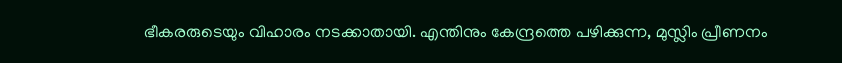ഭീകരരുടെയും വിഹാരം നടക്കാതായി. എന്തിനും കേന്ദ്രത്തെ പഴിക്കുന്ന, മുസ്ലിം പ്രീണനം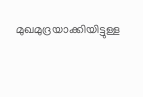മുഖമുദ്രയാക്കിയിട്ടുള്ള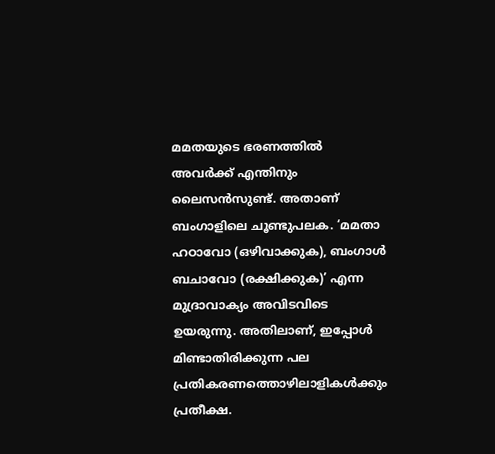മമതയുടെ ഭരണത്തില്‍ അവര്‍ക്ക് എന്തിനും ലൈസന്‍സുണ്ട്. അതാണ് ബംഗാളിലെ ചൂണ്ടുപലക. ‘മമതാ ഹഠാവോ (ഒഴിവാക്കുക), ബംഗാള്‍ ബചാവോ (രക്ഷിക്കുക)’ എന്ന മുദ്രാവാക്യം അവിടവിടെ ഉയരുന്നു. അതിലാണ്, ഇപ്പോള്‍ മിണ്ടാതിരിക്കുന്ന പല പ്രതികരണത്തൊഴിലാളികള്‍ക്കും പ്രതീക്ഷ.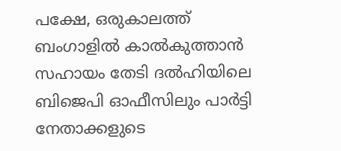പക്ഷേ, ഒരുകാലത്ത് ബംഗാളില്‍ കാല്‍കുത്താന്‍ സഹായം തേടി ദല്‍ഹിയിലെ ബിജെപി ഓഫീസിലും പാര്‍ട്ടി നേതാക്കളുടെ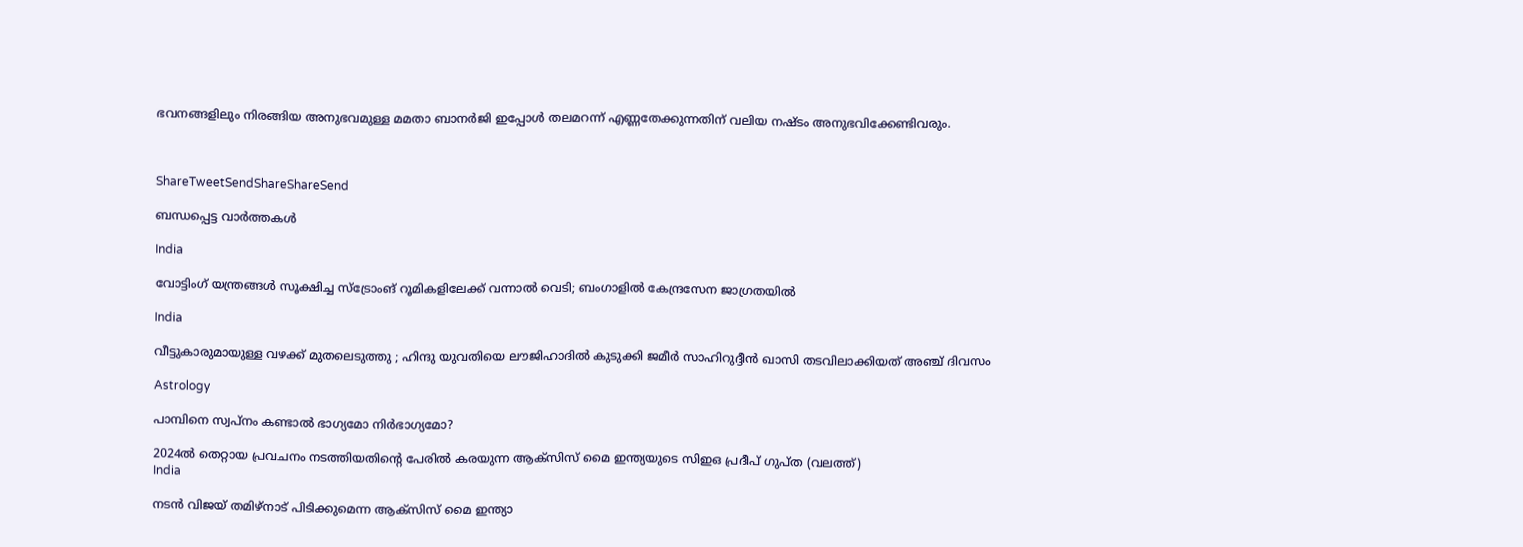ഭവനങ്ങളിലും നിരങ്ങിയ അനുഭവമുള്ള മമതാ ബാനര്‍ജി ഇപ്പോള്‍ തലമറന്ന് എണ്ണതേക്കുന്നതിന് വലിയ നഷ്ടം അനുഭവിക്കേണ്ടിവരും.



ShareTweetSendShareShareSend

ബന്ധപ്പെട്ട വാര്‍ത്തകള്‍

India

വോട്ടിംഗ് യന്ത്രങ്ങള്‍ സൂക്ഷിച്ച സ്ട്രോംങ് റൂമികളിലേക്ക് വന്നാല്‍ വെടി; ബംഗാളില്‍ കേന്ദ്രസേന ജാഗ്രതയില്‍

India

വീട്ടുകാരുമായുള്ള വഴക്ക് മുതലെടുത്തു ; ഹിന്ദു യുവതിയെ ലൗജിഹാദിൽ കുടുക്കി ജമീർ സാഹിറുദ്ദീൻ ഖാസി തടവിലാക്കിയത് അഞ്ച് ദിവസം

Astrology

പാമ്പിനെ സ്വപ്നം കണ്ടാൽ ഭാഗ്യമോ നിർഭാഗ്യമോ?

2024ല്‍ തെറ്റായ പ്രവചനം നടത്തിയതിന്‍റെ പേരില്‍ കരയുന്ന ആക്സിസ് മൈ ഇന്ത്യയുടെ സിഇഒ പ്രദീപ് ഗുപ്ത (വലത്ത്)
India

നടന്‍ വിജയ് തമിഴ്നാട് പിടിക്കുമെന്ന ആക്സിസ് മൈ ഇന്ത്യാ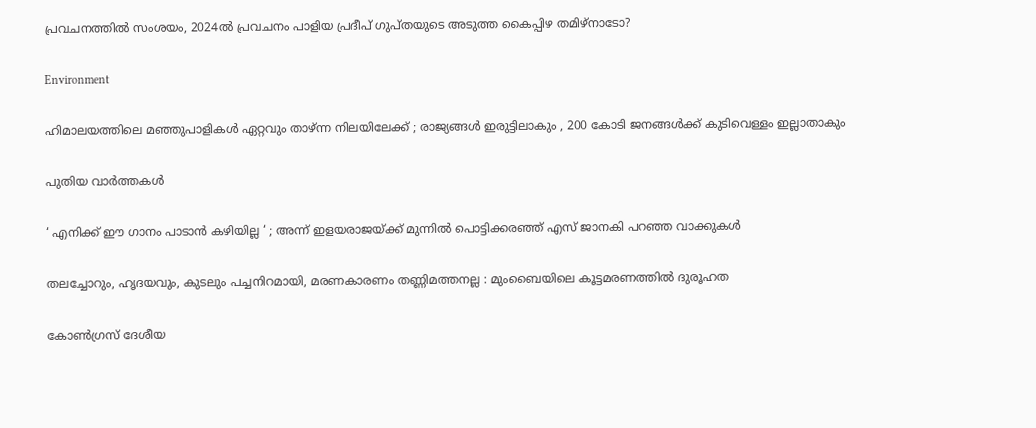പ്രവചനത്തില്‍ സംശയം, 2024ല്‍ പ്രവചനം പാളിയ പ്രദീപ് ഗുപ്തയുടെ അടുത്ത കൈപ്പിഴ തമിഴ്നാടോ?

Environment

ഹിമാലയത്തിലെ മഞ്ഞുപാളികൾ ഏറ്റവും താഴ്ന്ന നിലയിലേക്ക് ; രാജ്യങ്ങൾ ഇരുട്ടിലാകും , 200 കോടി ജനങ്ങൾക്ക് കുടിവെള്ളം ഇല്ലാതാകും

പുതിയ വാര്‍ത്തകള്‍

‘ എനിക്ക് ഈ ഗാനം പാടാൻ കഴിയില്ല ‘ ; അന്ന് ഇളയരാജയ്‌ക്ക് മുന്നിൽ പൊട്ടിക്കരഞ്ഞ് എസ് ജാനകി പറഞ്ഞ വാക്കുകൾ

തലച്ചോറും, ഹൃദയവും, കുടലും പച്ചനിറമായി, മരണകാരണം തണ്ണിമത്തനല്ല : മുംബൈയിലെ കൂട്ടമരണത്തിൽ ദുരൂഹത

കോണ്‍ഗ്രസ് ദേശീയ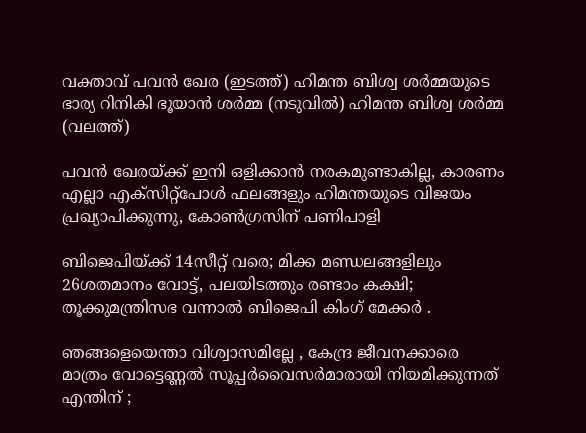വക്താവ് പവന്‍ ഖേര (ഇടത്ത്) ഹിമന്ത ബിശ്വ ശര്‍മ്മയുടെ ഭാര്യ റിനികി ഭൂയാന്‍ ശര്‍മ്മ (നടുവില്‍) ഹിമന്ത ബിശ്വ ശര്‍മ്മ (വലത്ത്)

പവന്‍ ഖേരയ്‌ക്ക് ഇനി ഒളിക്കാന്‍ നരകമുണ്ടാകില്ല, കാരണം എല്ലാ എക്സിറ്റ്പോള്‍ ഫലങ്ങളും ഹിമന്തയുടെ വിജയം പ്രഖ്യാപിക്കുന്നു, കോണ്‍ഗ്രസിന് പണിപാളി

ബിജെപിയ്‌ക്ക് 14സീറ്റ് വരെ; മിക്ക മണ്ഡലങ്ങളിലും 26ശതമാനം വോട്ട്, പലയിടത്തും രണ്ടാം കക്ഷി; തൂക്കുമന്ത്രിസഭ വന്നാല്‍ ബിജെപി കിംഗ് മേക്കര്‍ .

ഞങ്ങളെയെന്താ വിശ്വാസമില്ലേ , കേന്ദ്ര ജീവനക്കാരെ മാത്രം വോട്ടെണ്ണൽ സൂപ്പർവൈസർമാരായി നിയമിക്കുന്നത് എന്തിന് ;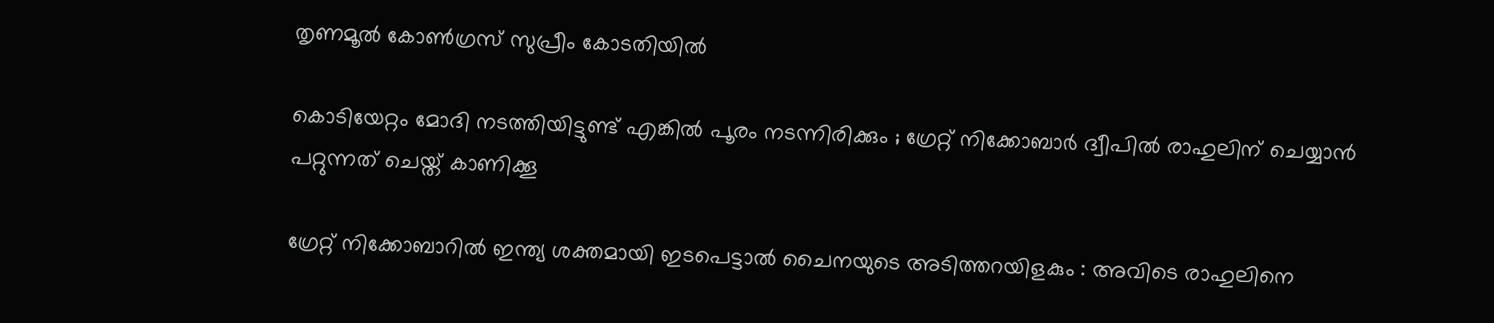തൃണമൂൽ കോൺഗ്രസ് സുപ്രീം കോടതിയിൽ

കൊടിയേറ്റം മോദി നടത്തിയിട്ടുണ്ട് എങ്കിൽ പൂരം നടന്നിരിക്കും ; ഗ്രേറ്റ്‌ നിക്കോബാർ ദ്വീപിൽ രാഹുലിന് ചെയ്യാൻ പറ്റുന്നത് ചെയ്ത് കാണിക്കൂ

ഗ്രേറ്റ് നിക്കോബാറിൽ ഇന്ത്യ ശക്തമായി ഇടപെട്ടാൽ ചൈനയുടെ അടിത്തറയിളകും : അവിടെ രാഹുലിനെ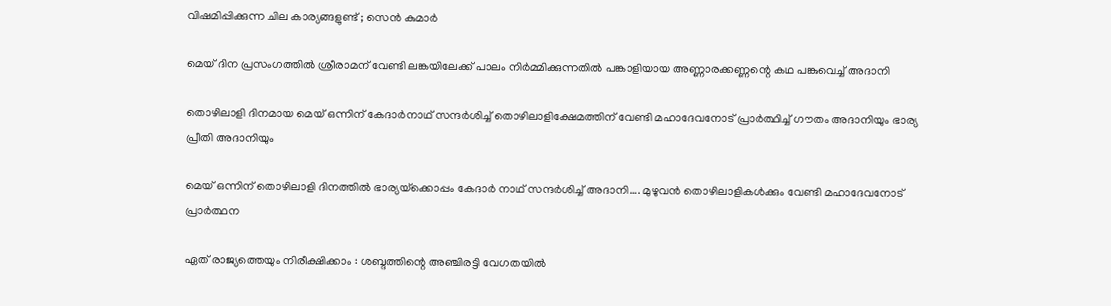വിഷമിപ്പിക്കുന്ന ചില കാര്യങ്ങളുണ്ട് ; സെൻ കുമാർ

മെയ് ദിന പ്രസംഗത്തില്‍ ശ്രീരാമന് വേണ്ടി ലങ്കയിലേക്ക് പാലം നിര്‍മ്മിക്കുന്നതില്‍ പങ്കാളിയായ അണ്ണാരക്കണ്ണന്റെ കഥ പങ്കുവെച്ച് അദാനി

തൊഴിലാളി ദിനമായ മെയ് ഒന്നിന് കേദാര്‍നാഥ് സന്ദര്‍ശിച്ച് തൊഴിലാളിക്ഷേമത്തിന് വേണ്ടി മഹാദേവനോട് പ്രാര്‍ത്ഥിച്ച് ഗൗതം അദാനിയും ഭാര്യ പ്രീതി അദാനിയും

മെയ് ഒന്നിന് തൊഴിലാളി ദിനത്തില്‍ ഭാര്യയ്‌ക്കൊപ്പം കേദാര്‍ നാഥ് സന്ദര്‍ശിച്ച് അദാനി…. മുഴുവന്‍ തൊഴിലാളികള്‍ക്കും വേണ്ടി മഹാദേവനോട് പ്രാര്‍ത്ഥന

ഏത് രാജ്യത്തെയും നിരീക്ഷിക്കാം : ശബ്ദത്തിന്റെ അഞ്ചിരട്ടി വേഗതയിൽ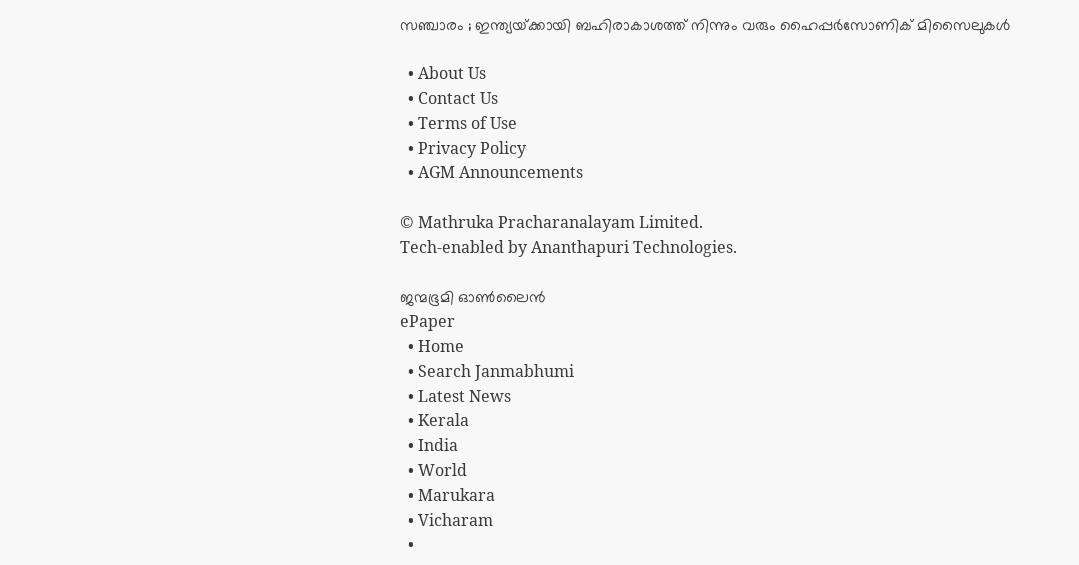സഞ്ചാരം ; ഇന്ത്യയ്‌ക്കായി ബഹിരാകാശത്ത് നിന്നും വരും ഹൈപ്പർസോണിക് മിസൈലുകൾ

  • About Us
  • Contact Us
  • Terms of Use
  • Privacy Policy
  • AGM Announcements

© Mathruka Pracharanalayam Limited.
Tech-enabled by Ananthapuri Technologies.

ജന്മഭൂമി ഓണ്‍ലൈന്‍
ePaper
  • Home
  • Search Janmabhumi
  • Latest News
  • Kerala
  • India
  • World
  • Marukara
  • Vicharam
  •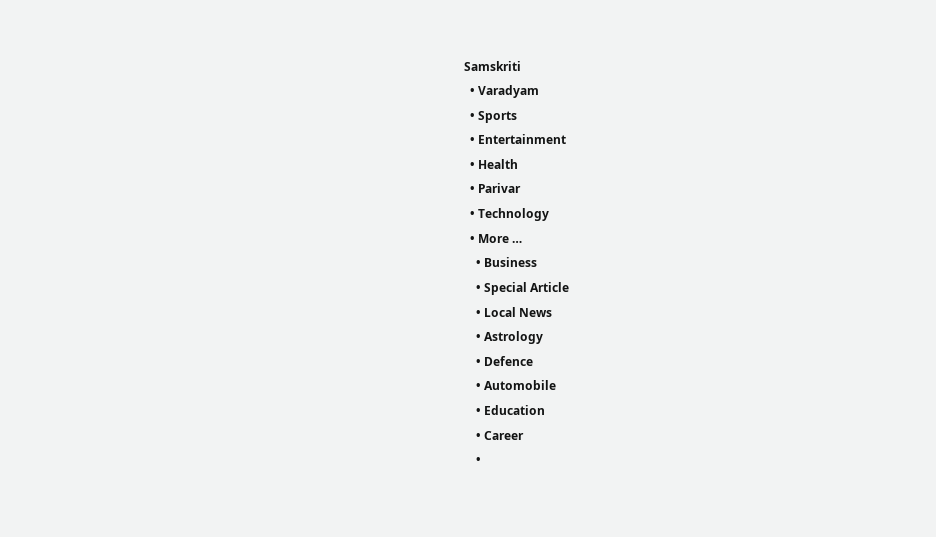Samskriti
  • Varadyam
  • Sports
  • Entertainment
  • Health
  • Parivar
  • Technology
  • More …
    • Business
    • Special Article
    • Local News
    • Astrology
    • Defence
    • Automobile
    • Education
    • Career
    •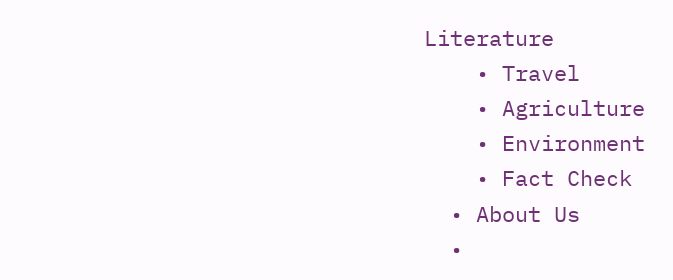Literature
    • Travel
    • Agriculture
    • Environment
    • Fact Check
  • About Us
  •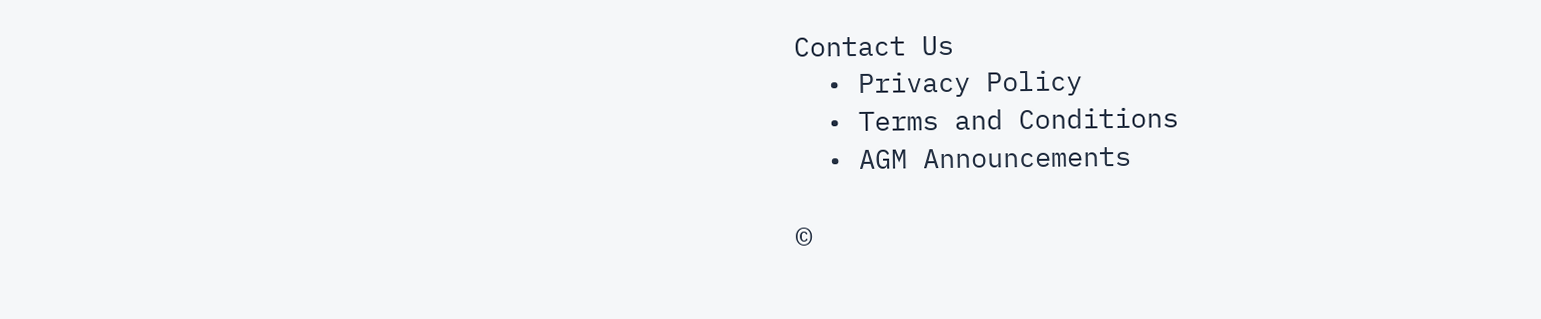Contact Us
  • Privacy Policy
  • Terms and Conditions
  • AGM Announcements

©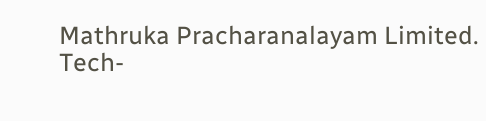Mathruka Pracharanalayam Limited.
Tech-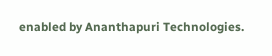enabled by Ananthapuri Technologies.